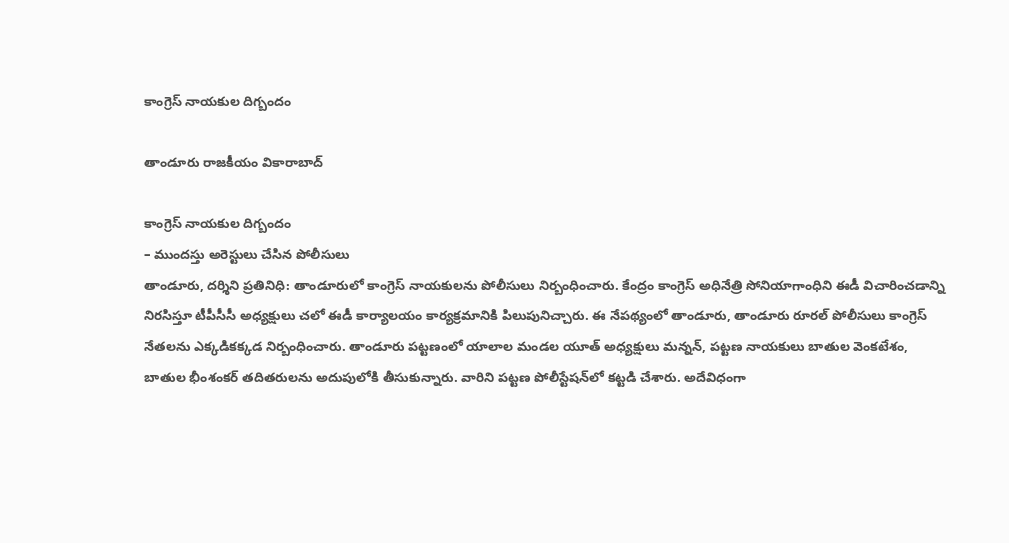కాంగ్రెస్ నాయ‌కుల దిగ్బందం

తాండూరు రాజకీయం వికారాబాద్

కాంగ్రెస్ నాయ‌కుల దిగ్బందం
– ముంద‌స్తు అరెస్టులు చేసిన పోలీసులు
తాండూరు, ద‌ర్శిని ప్ర‌తినిధి: తాండూరులో కాంగ్రెస్ నాయ‌కుల‌ను పోలీసులు నిర్బంధించారు. కేంద్రం కాంగ్రెస్ అధినేత్రి సోనియాగాంధిని ఈడీ విచారించ‌డాన్ని నిర‌సిస్తూ టీపీసీసీ అధ్య‌క్షులు చ‌లో ఈడీ కార్యాల‌యం కార్య‌క్ర‌మానికి పిలుపునిచ్చారు. ఈ నేపథ్యంలో తాండూరు, తాండూరు రూర‌ల్ పోలీసులు కాంగ్రెస్ నేత‌ల‌ను ఎక్క‌డిక‌క్క‌డ నిర్బంధించారు. తాండూరు ప‌ట్ట‌ణంలో యాలాల మండ‌ల యూత్ అధ్య‌క్షులు మ‌న్న‌న్, ప‌ట్ట‌ణ నాయ‌కులు బాతుల వెంక‌టేశం, బాతుల భీంశంక‌ర్ త‌దిత‌రుల‌ను అదుపులోకి తీసుకున్నారు. వారిని ప‌ట్ట‌ణ పోలీస్టేష‌న్‌లో కట్ట‌డి చేశారు. అదేవిధంగా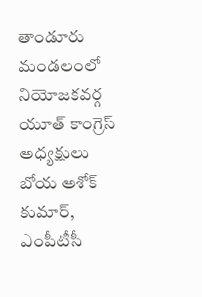తాండూరు మండ‌లంలో నియోజ‌క‌వ‌ర్గ యూత్ కాంగ్రెస్ అధ్య‌క్షులు బోయ అశోక్ కుమార్, ఎంపీటీసీ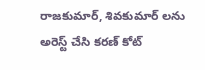రాజకుమార్, శివకుమార్ ల‌ను అరెస్ట్ చేసి కరణ్ కోట్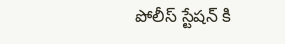పోలీస్ స్టేషన్ కి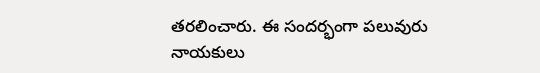తరలించారు. ఈ సంద‌ర్భంగా ప‌లువురు నాయ‌కులు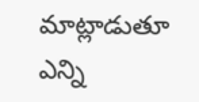మాట్లాడుతూ ఎన్ని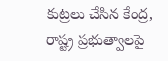కుట్ర‌లు చేసిన కేంద్ర‌, రాష్ట్ర ప్ర‌భుత్వాల‌పై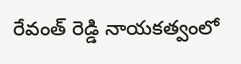రేవంత్ రెడ్డి నాయ‌కత్వంలో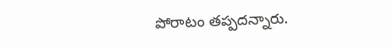పోరాటం త‌ప్ప‌ద‌న్నారు.